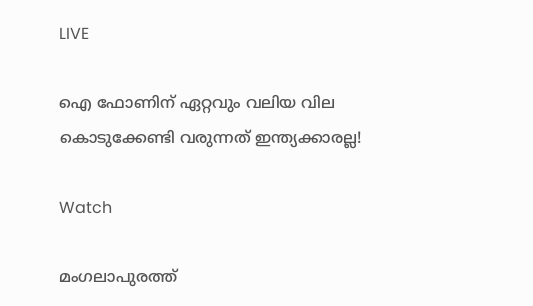LIVE

ഐ ഫോണിന് ഏറ്റവും വലിയ വില കൊടുക്കേണ്ടി വരുന്നത് ഇന്ത്യക്കാരല്ല!

Watch

മംഗലാപുരത്ത്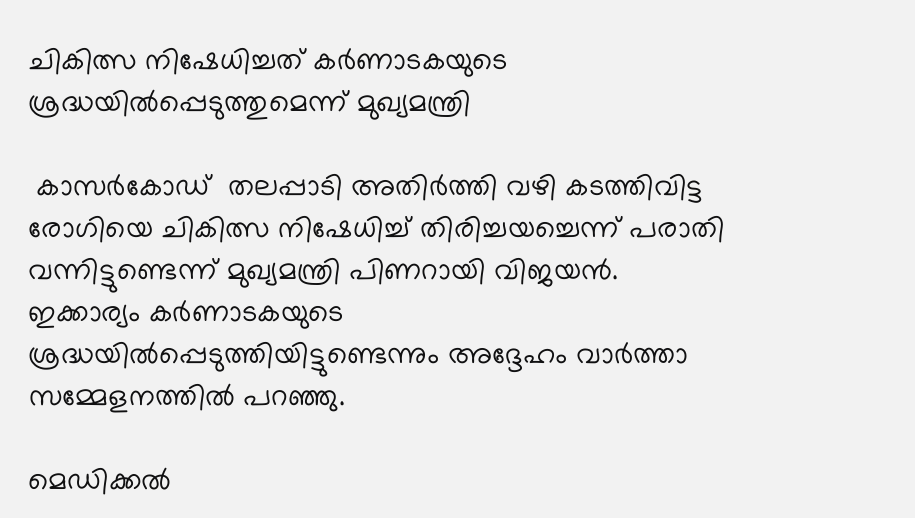ചികിത്സ നിഷേധിച്ചത് കർണാടകയുടെ ശ്രദ്ധയിൽപ്പെടുത്തുമെന്ന് മുഖ്യമന്ത്രി

 കാസർകോഡ്  തലപ്പാടി അതിർത്തി വഴി കടത്തിവിട്ട രോഗിയെ ചികിത്സ നിഷേധിച്ച് തിരിച്ചയച്ചെന്ന് പരാതി വന്നിട്ടുണ്ടെന്ന് മുഖ്യമന്ത്രി പിണറായി വിജയൻ. ഇക്കാര്യം കർണാടകയുടെ ശ്രദ്ധയിൽപ്പെടുത്തിയിട്ടുണ്ടെന്നും അദ്ദേഹം വാർത്താ സമ്മേളനത്തിൽ പറഞ്ഞു.

മെഡിക്കൽ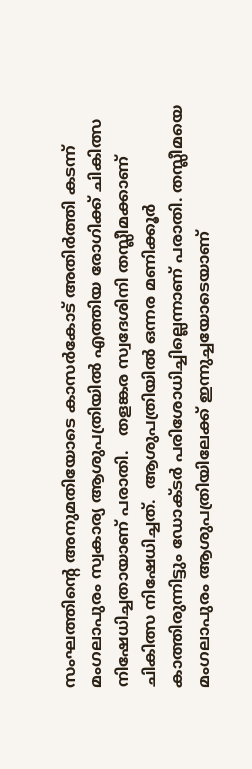സംഘത്തിന്റെ അനുമതിയോടെ കാസർകോട് അതിർത്തി കടന്ന് മംഗലാപുരം സ്വകാര്യ ആശുപത്രിയിൽ എത്തിയ രോഗിക്ക് ചികിത്സ നിഷേധിച്ചതായാണ് പരാതി.   തളങ്കര സ്വദേശിനി തസ്ലീമക്കാണ്  ചികിത്സ നിഷേധിച്ചത്.  ആശുപത്രിയിൽ ഒന്നര മണിക്കൂർ കാത്തിരുന്നിട്ടും ഡോക്ടർ പരിശോധിച്ചില്ലെന്നാണ് പരാതി. തസ്ലീമയെ മംഗലാപുരം ആശുപത്രിയിലേക്ക് ഇന്നുച്ചയോടെയാണ്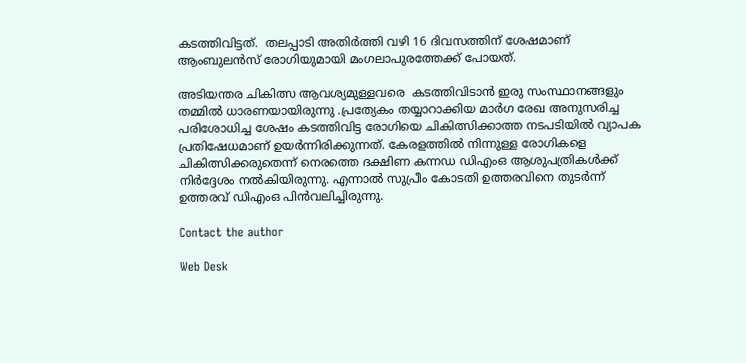കടത്തിവിട്ടത്.  തലപ്പാടി അതിർത്തി വഴി 16 ദിവസത്തിന് ശേഷമാണ്  ആംബുലൻസ് രോഗിയുമായി മംഗലാപുരത്തേക്ക് പോയത്.

അടിയന്തര ചികിത്സ ആവശ്യമുള്ളവരെ  കടത്തിവിടാന്‍ ഇരു സംസ്ഥാനങ്ങളും തമ്മില്‍ ധാരണയായിരുന്നു .പ്രത്യേകം തയ്യാറാക്കിയ മാര്‍ഗ രേഖ അനുസരിച്ച പരിശോധിച്ച ശേഷം കടത്തിവിട്ട രോഗിയെ ചികിത്സിക്കാത്ത നടപടിയിൽ വ്യാപക പ്രതിഷേധമാണ് ഉയർന്നിരിക്കുന്നത്. കേരളത്തിൽ നിന്നുള്ള രോഗികളെ ചികിത്സിക്കരുതെന്ന് നെരത്തെ ദക്ഷിണ കന്നഡ ഡിഎംഒ ആശുപത്രികൾക്ക് നിർദ്ദേശം നൽകിയിരുന്നു. എന്നാൽ സുപ്രീം കോടതി ഉത്തരവിനെ തുടർന്ന് ഉത്തരവ് ഡിഎംഒ പിൻവലിച്ചിരുന്നു.

Contact the author

Web Desk